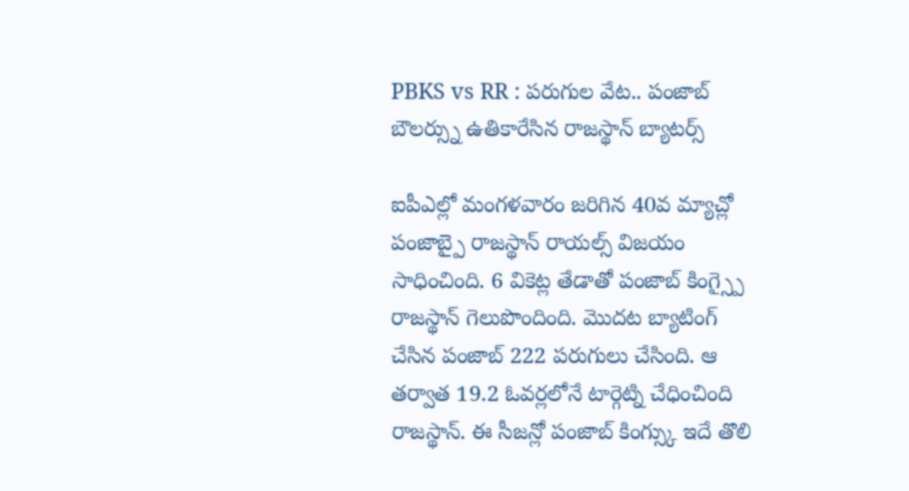PBKS vs RR : పరుగుల వేట.. పంజాబ్ బౌలర్స్ను ఉతికారేసిన రాజస్థాన్ బ్యాటర్స్

ఐపీఎల్లో మంగళవారం జరిగిన 40వ మ్యాచ్లో పంజాబ్పై రాజస్థాన్ రాయల్స్ విజయం సాధించింది. 6 వికెట్ల తేడాతో పంజాబ్ కింగ్స్పై రాజస్థాన్ గెలుపొందింది. మొదట బ్యాటింగ్ చేసిన పంజాబ్ 222 పరుగులు చేసింది. ఆ తర్వాత 19.2 ఓవర్లలోనే టార్గెట్ని చేధించింది రాజస్థాన్. ఈ సీజన్లో పంజాబ్ కింగ్స్కు ఇదే తొలి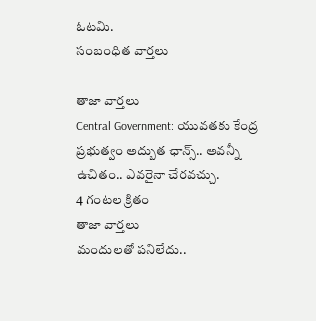ఓటమి.
సంబంధిత వార్తలు

తాజా వార్తలు
Central Government: యువతకు కేంద్ర ప్రభుత్వం అద్బుత ఛాన్స్.. అవన్నీ ఉచితం.. ఎవరైనా చేరవచ్చు.
4 గంటల క్రితం
తాజా వార్తలు
మందులతో పనిలేదు..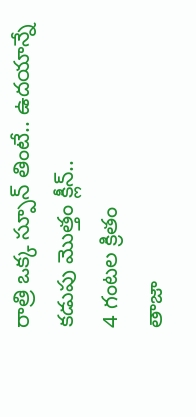రాత్రి ఒక్క స్పూన్ తింటే.. ఉదయాన్నే కడుపు మొత్తం క్లీన్..
4 గంటల క్రితం
తాజా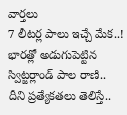వార్తలు
7 లీటర్ల పాలు ఇచ్చే మేక..! భారత్లో అడుగుపెట్టిన స్విట్జర్లాండ్ పాల రాణి.. దీని ప్రత్యేకతలు తెలిస్తే..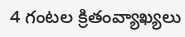4 గంటల క్రితంవ్యాఖ్యలు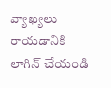వ్యాఖ్యలు రాయడానికి లాగిన్ చేయండి